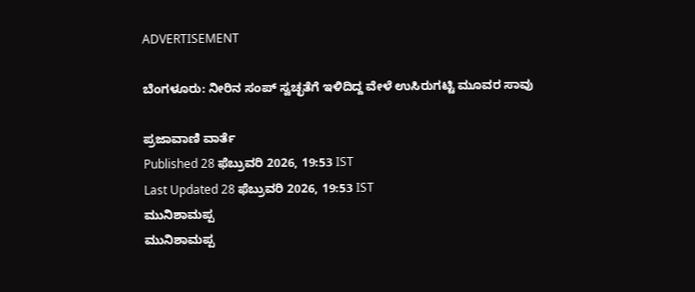ADVERTISEMENT

ಬೆಂಗಳೂರು: ನೀರಿನ ಸಂಪ್ ಸ್ವಚ್ಛತೆಗೆ ಇಳಿದಿದ್ದ ವೇಳೆ ಉಸಿರುಗಟ್ಟಿ ಮೂವರ ಸಾವು

ಪ್ರಜಾವಾಣಿ ವಾರ್ತೆ
Published 28 ಫೆಬ್ರುವರಿ 2026, 19:53 IST
Last Updated 28 ಫೆಬ್ರುವರಿ 2026, 19:53 IST
ಮುನಿಶಾಮಪ್ಪ
ಮುನಿಶಾಮಪ್ಪ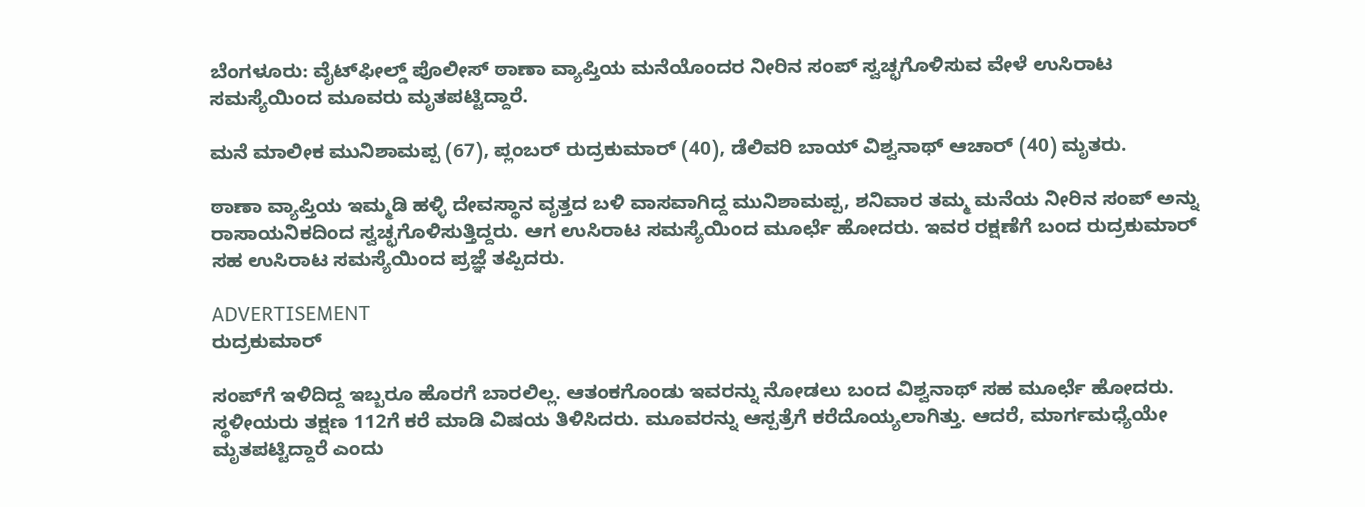ಬೆಂಗಳೂರು: ವೈಟ್‌ಫೀಲ್ಡ್‌ ಪೊಲೀಸ್ ಠಾಣಾ ವ್ಯಾಪ್ತಿಯ ಮನೆಯೊಂದರ ನೀರಿನ ಸಂಪ್ ಸ್ವಚ್ಛಗೊಳಿಸುವ ವೇಳೆ ಉಸಿರಾಟ ಸಮಸ್ಯೆಯಿಂದ ಮೂವರು ಮೃತಪಟ್ಟಿದ್ದಾರೆ.

ಮನೆ ಮಾಲೀಕ ಮುನಿಶಾಮಪ್ಪ (67), ಪ್ಲಂಬರ್‌ ರುದ್ರಕುಮಾರ್‌ (40), ಡೆಲಿವರಿ ಬಾಯ್ ವಿಶ್ವನಾಥ್ ಆಚಾರ್‌ (40) ಮೃತರು.

ಠಾಣಾ ವ್ಯಾಪ್ತಿಯ ಇಮ್ಮಡಿ ಹಳ್ಳಿ ದೇವಸ್ಥಾನ ವೃತ್ತದ ಬಳಿ ವಾಸವಾಗಿದ್ದ ಮುನಿಶಾಮಪ್ಪ, ಶನಿವಾರ ತಮ್ಮ ಮನೆಯ ನೀರಿನ ಸಂಪ್ ಅನ್ನು ರಾಸಾಯನಿಕದಿಂದ ಸ್ವಚ್ಛಗೊಳಿಸುತ್ತಿದ್ದರು. ಆಗ ಉಸಿರಾಟ ಸಮಸ್ಯೆಯಿಂದ ಮೂರ್ಛೆ ಹೋದರು. ಇವರ ರಕ್ಷಣೆಗೆ ಬಂದ ರುದ್ರಕುಮಾರ್ ಸಹ ಉಸಿರಾಟ ಸಮಸ್ಯೆಯಿಂದ ಪ್ರಜ್ಞೆ ತಪ್ಪಿದರು.

ADVERTISEMENT
ರುದ್ರಕುಮಾರ್

ಸಂಪ್‌ಗೆ ಇಳಿದಿದ್ದ ಇಬ್ಬರೂ ಹೊರಗೆ ಬಾರಲಿಲ್ಲ. ಆತಂಕಗೊಂಡು ಇವರನ್ನು ನೋಡಲು ಬಂದ ವಿಶ್ವನಾಥ್ ಸಹ ಮೂರ್ಛೆ ಹೋದರು. ಸ್ಥಳೀಯರು ತಕ್ಷಣ 112ಗೆ ಕರೆ ಮಾಡಿ ವಿಷಯ ತಿಳಿಸಿದರು. ಮೂವರನ್ನು ಆಸ್ಪತ್ರೆಗೆ ಕರೆದೊಯ್ಯಲಾಗಿತ್ತು. ಆದರೆ, ಮಾರ್ಗಮಧ್ಯೆಯೇ ಮೃತಪಟ್ಟಿದ್ದಾರೆ ಎಂದು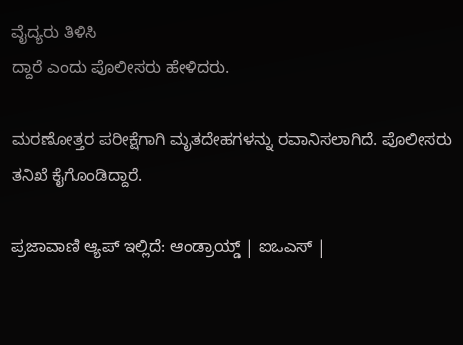ವೈದ್ಯರು ತಿಳಿಸಿ
ದ್ದಾರೆ ಎಂದು ಪೊಲೀಸರು ಹೇಳಿದರು.

ಮರಣೋತ್ತರ ಪರೀಕ್ಷೆಗಾಗಿ ಮೃತದೇಹಗಳನ್ನು ರವಾನಿಸಲಾಗಿದೆ. ಪೊಲೀಸರು ತನಿಖೆ ಕೈಗೊಂಡಿದ್ದಾರೆ.

ಪ್ರಜಾವಾಣಿ ಆ್ಯಪ್ ಇಲ್ಲಿದೆ: ಆಂಡ್ರಾಯ್ಡ್ | ಐಒಎಸ್ |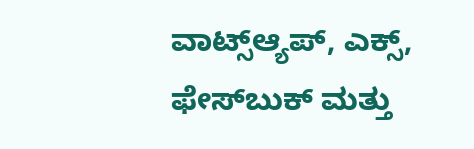ವಾಟ್ಸ್ಆ್ಯಪ್, ಎಕ್ಸ್, ಫೇಸ್‌ಬುಕ್ ಮತ್ತು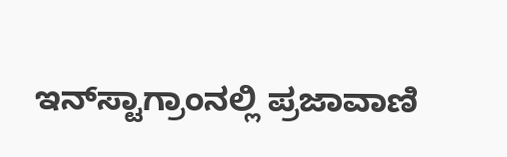ಇನ್‌ಸ್ಟಾಗ್ರಾಂನಲ್ಲಿ ಪ್ರಜಾವಾಣಿ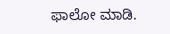ಫಾಲೋ ಮಾಡಿ.